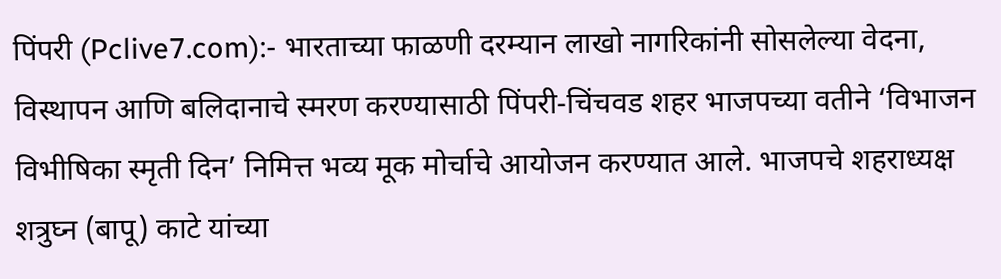पिंपरी (Pclive7.com):- भारताच्या फाळणी दरम्यान लाखो नागरिकांनी सोसलेल्या वेदना, विस्थापन आणि बलिदानाचे स्मरण करण्यासाठी पिंपरी-चिंचवड शहर भाजपच्या वतीने ‘विभाजन विभीषिका स्मृती दिन’ निमित्त भव्य मूक मोर्चाचे आयोजन करण्यात आले. भाजपचे शहराध्यक्ष शत्रुघ्न (बापू) काटे यांच्या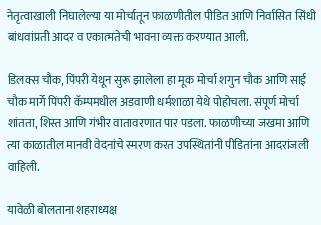नेतृत्वाखाली निघालेल्या या मोर्चातून फाळणीतील पीडित आणि निर्वासित सिंधी बांधवांप्रती आदर व एकात्मतेची भावना व्यक्त करण्यात आली.

डिलक्स चौक, पिंपरी येथून सुरू झालेला हा मूक मोर्चा शगुन चौक आणि साई चौक मार्गे पिंपरी कॅम्पमधील अडवाणी धर्मशाळा येथे पोहोचला. संपूर्ण मोर्चा शांतता, शिस्त आणि गंभीर वातावरणात पार पडला. फाळणीच्या जखमा आणि त्या काळातील मानवी वेदनांचे स्मरण करत उपस्थितांनी पीडितांना आदरांजली वाहिली.

यावेळी बोलताना शहराध्यक्ष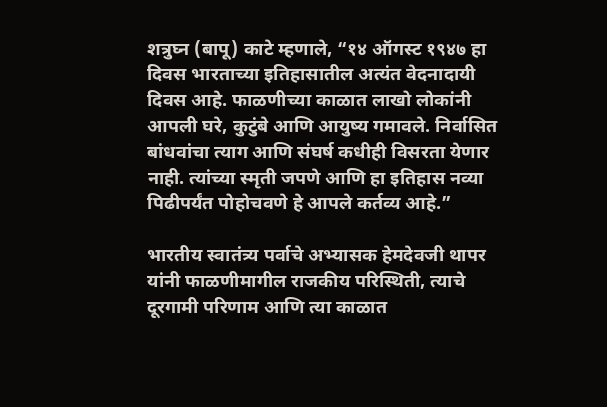शत्रुघ्न (बापू) काटे म्हणाले, “१४ ऑगस्ट १९४७ हा दिवस भारताच्या इतिहासातील अत्यंत वेदनादायी दिवस आहे. फाळणीच्या काळात लाखो लोकांनी आपली घरे, कुटुंबे आणि आयुष्य गमावले. निर्वासित बांधवांचा त्याग आणि संघर्ष कधीही विसरता येणार नाही. त्यांच्या स्मृती जपणे आणि हा इतिहास नव्या पिढीपर्यंत पोहोचवणे हे आपले कर्तव्य आहे.”

भारतीय स्वातंत्र्य पर्वाचे अभ्यासक हेमदेवजी थापर यांनी फाळणीमागील राजकीय परिस्थिती, त्याचे दूरगामी परिणाम आणि त्या काळात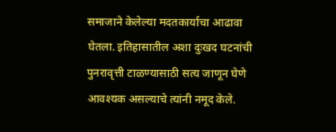समाजाने केलेल्या मदतकार्याचा आढावा घेतला. इतिहासातील अशा दुःखद घटनांची पुनरावृत्ती टाळण्यासाठी सत्य जाणून घेणे आवश्यक असल्याचे त्यांनी नमूद केले.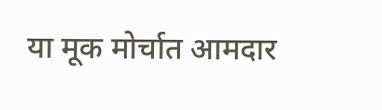या मूक मोर्चात आमदार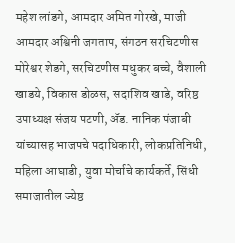महेश लांडगे, आमदार अमित गोरखे, माजी आमदार अश्विनी जगताप, संगठन सरचिटणीस मोरेश्वर शेडगे, सरचिटणीस मधुकर बच्चे, वैशाली खाडये, विकास डोळस, सदाशिव खाडे, वरिष्ठ उपाध्यक्ष संजय पटणी, ॲड. नानिक पंजाबी यांच्यासह भाजपचे पदाधिकारी, लोकप्रतिनिधी, महिला आघाडी, युवा मोर्चाचे कार्यकर्ते, सिंधी समाजातील ज्येष्ठ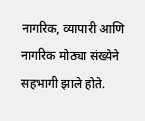नागरिक, व्यापारी आणि नागरिक मोठ्या संख्येने सहभागी झाले होते.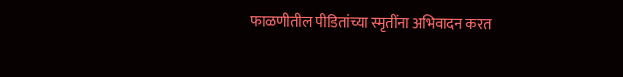फाळणीतील पीडितांच्या स्मृतींना अभिवादन करत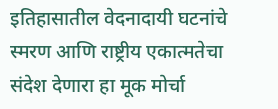इतिहासातील वेदनादायी घटनांचे स्मरण आणि राष्ट्रीय एकात्मतेचा संदेश देणारा हा मूक मोर्चा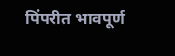पिंपरीत भावपूर्ण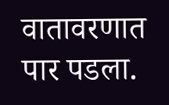वातावरणात पार पडला.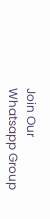Join Our Whatsapp Group